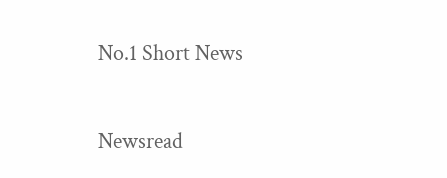No.1 Short News

Newsread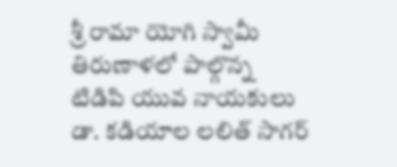శ్రీ రామా యోగి స్వామీ తిరుణాళలో పాల్గొన్న టిడిపి యువ నాయకులు డా. కడియాల లలిత్ సాగర్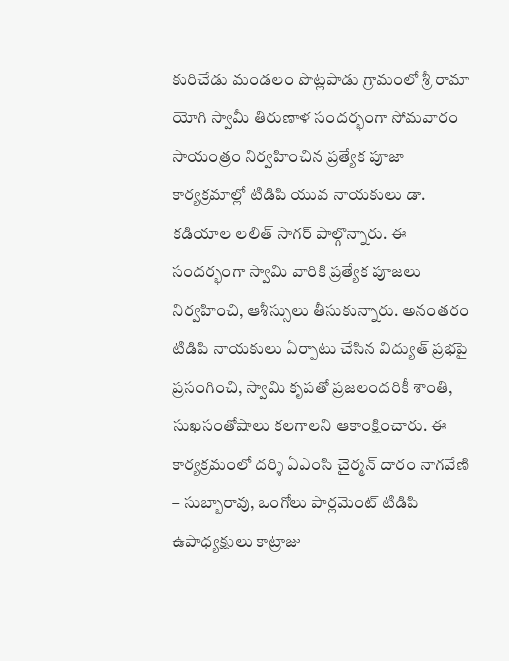కురిచేడు మండలం పొట్లపాడు గ్రామంలో శ్రీ రామా యోగి స్వామీ తిరుణాళ సందర్భంగా సోమవారం సాయంత్రం నిర్వహించిన ప్రత్యేక పూజా కార్యక్రమాల్లో టిడిపి యువ నాయకులు డా. కడియాల లలిత్ సాగర్ పాల్గొన్నారు. ఈ సందర్భంగా స్వామి వారికి ప్రత్యేక పూజలు నిర్వహించి, ఆశీస్సులు తీసుకున్నారు. అనంతరం టిడిపి నాయకులు ఏర్పాటు చేసిన విద్యుత్ ప్రభపై ప్రసంగించి, స్వామి కృపతో ప్రజలందరికీ శాంతి, సుఖసంతోషాలు కలగాలని ఆకాంక్షించారు. ఈ కార్యక్రమంలో దర్శి ఏఎంసి చైర్మన్ దారం నాగవేణి – సుబ్బారావు, ఒంగోలు పార్లమెంట్ టిడిపి ఉపాధ్యక్షులు కాట్రాజు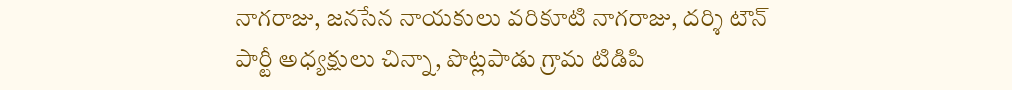నాగరాజు, జనసేన నాయకులు వరికూటి నాగరాజు, దర్శి టౌన్ పార్టీ అధ్యక్షులు చిన్నా, పొట్లపాడు గ్రామ టిడిపి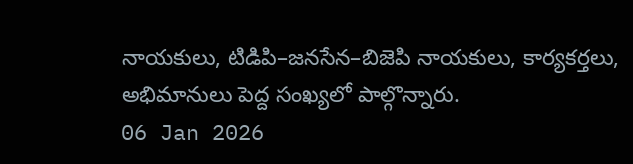నాయకులు, టిడిపి–జనసేన–బిజెపి నాయకులు, కార్యకర్తలు, అభిమానులు పెద్ద సంఖ్యలో పాల్గొన్నారు.
06 Jan 2026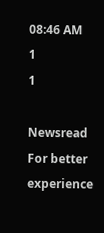08:46 AM
1
1

Newsread
For better experience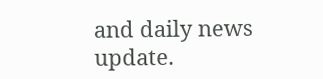and daily news update.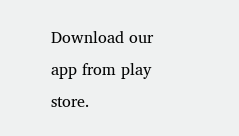Download our app from play store.